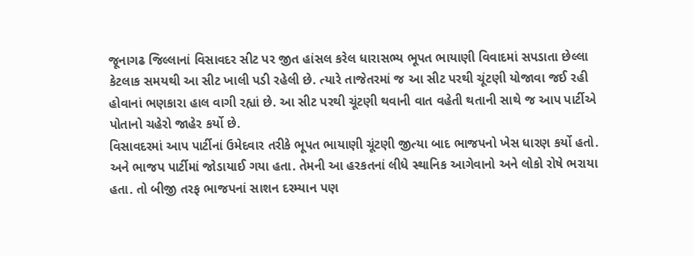જૂનાગઢ જિલ્લાનાં વિસાવદર સીટ પર જીત હાંસલ કરેલ ધારાસભ્ય ભૂપત ભાયાણી વિવાદમાં સપડાતા છેલ્લા કેટલાક સમયથી આ સીટ ખાલી પડી રહેલી છે. ત્યારે તાજેતરમાં જ આ સીટ પરથી ચૂંટણી યોજાવા જઈ રહી હોવાનાં ભણકારા હાલ વાગી રહ્યાં છે. આ સીટ પરથી ચૂંટણી થવાની વાત વહેતી થતાની સાથે જ આપ પાર્ટીએ પોતાનો ચહેરો જાહેર કર્યો છે.
વિસાવદરમાં આપ પાર્ટીનાં ઉમેદવાર તરીકે ભૂપત ભાયાણી ચૂંટણી જીત્યા બાદ ભાજપનો ખેસ ધારણ કર્યો હતો. અને ભાજપ પાર્ટીમાં જોડાયાઈ ગયા હતા. તેમની આ હરકતનાં લીધે સ્થાનિક આગેવાનો અને લોકો રોષે ભરાયા હતા. તો બીજી તરફ ભાજપનાં સાશન દરમ્યાન પણ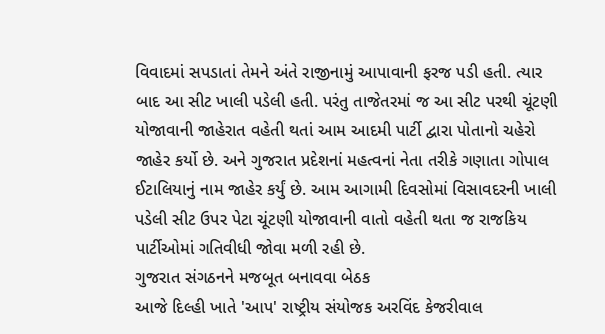વિવાદમાં સપડાતાં તેમને અંતે રાજીનામું આપાવાની ફરજ પડી હતી. ત્યાર બાદ આ સીટ ખાલી પડેલી હતી. પરંતુ તાજેતરમાં જ આ સીટ પરથી ચૂંટણી યોજાવાની જાહેરાત વહેતી થતાં આમ આદમી પાર્ટી દ્વારા પોતાનો ચહેરો જાહેર કર્યો છે. અને ગુજરાત પ્રદેશનાં મહત્વનાં નેતા તરીકે ગણાતા ગોપાલ ઈટાલિયાનું નામ જાહેર કર્યું છે. આમ આગામી દિવસોમાં વિસાવદરની ખાલી પડેલી સીટ ઉપર પેટા ચૂંટણી યોજાવાની વાતો વહેતી થતા જ રાજકિય પાર્ટીઓમાં ગતિવીધી જોવા મળી રહી છે.
ગુજરાત સંગઠનને મજબૂત બનાવવા બેઠક
આજે દિલ્હી ખાતે 'આપ' રાષ્ટ્રીય સંયોજક અરવિંદ કેજરીવાલ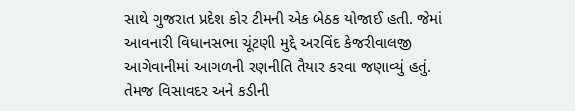સાથે ગુજરાત પ્રદેશ કોર ટીમની એક બેઠક યોજાઈ હતી. જેમાં આવનારી વિધાનસભા ચૂંટણી મુદ્દે અરવિંદ કેજરીવાલજી આગેવાનીમાં આગળની રણનીતિ તૈયાર કરવા જણાવ્યું હતું. તેમજ વિસાવદર અને કડીની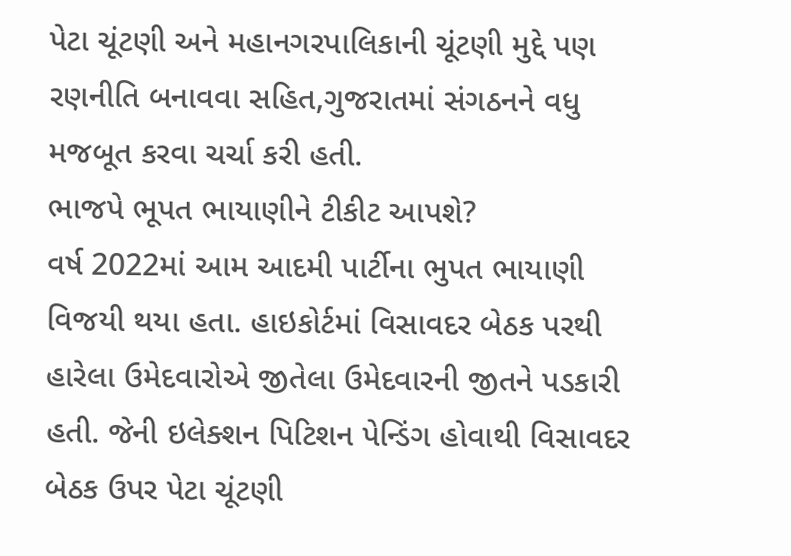પેટા ચૂંટણી અને મહાનગરપાલિકાની ચૂંટણી મુદ્દે પણ રણનીતિ બનાવવા સહિત,ગુજરાતમાં સંગઠનને વધુ મજબૂત કરવા ચર્ચા કરી હતી.
ભાજપે ભૂપત ભાયાણીને ટીકીટ આપશે?
વર્ષ 2022માં આમ આદમી પાર્ટીના ભુપત ભાયાણી વિજયી થયા હતા. હાઇકોર્ટમાં વિસાવદર બેઠક પરથી હારેલા ઉમેદવારોએ જીતેલા ઉમેદવારની જીતને પડકારી હતી. જેની ઇલેક્શન પિટિશન પેન્ડિંગ હોવાથી વિસાવદર બેઠક ઉપર પેટા ચૂંટણી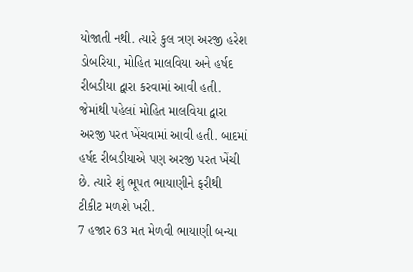યોજાતી નથી. ત્યારે કુલ ત્રણ અરજી હરેશ ડોબરિયા, મોહિત માલવિયા અને હર્ષદ રીબડીયા દ્વારા કરવામાં આવી હતી. જેમાંથી પહેલાં મોહિત માલવિયા દ્વારા અરજી પરત ખેંચવામાં આવી હતી. બાદમાં હર્ષદ રીબડીયાએ પણ અરજી પરત ખેંચી છે. ત્યારે શું ભૂપત ભાયાણીને ફરીથી ટીકીટ મળશે ખરી.
7 હજાર 63 મત મેળવી ભાયાણી બન્યા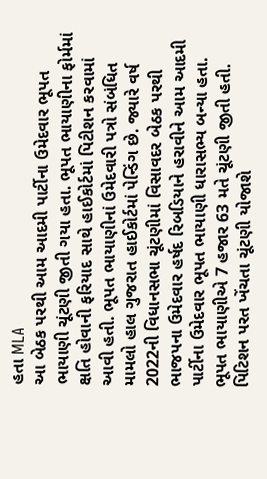હતા MLA
આ બેઠક પરથી આમ આદમી પાર્ટીના ઉમેદવાર ભૂપત ભાયાણી ચૂંટણી જીતી ગયા હતા. ભૂપત ભાયાણીના ફોર્મમાં ક્ષતિ હોવાની ફરિયાદ સાથે હાઈકોર્ટમાં પિટીશન કરવામાં આવી હતી. ભૂપત ભાયાણીનાં ઉમેદવારી પત્રો સંબંધિત મામલો હાલ ગુજરાત હાઈકોર્ટમાં પેન્ડિંગ છે. જ્યારે વર્ષ 2022ની વિધાનસભા ચૂંટણીમાં વિસાવદર બેઠક પરથી ભાજપના ઉમેદવાર હર્ષદ રિબડિયાને હરાવીને આમ આદમી પાર્ટીના ઉમેદવાર ભૂપત ભાયાણી ધારાસભ્ય બન્યા હતા. ભૂપત ભાયાણીએ 7 હજાર 63 મતે ચૂંટણી જીતી હતી.
પિટિશન પરત ખેંચતા ચૂંટણી યોજાશે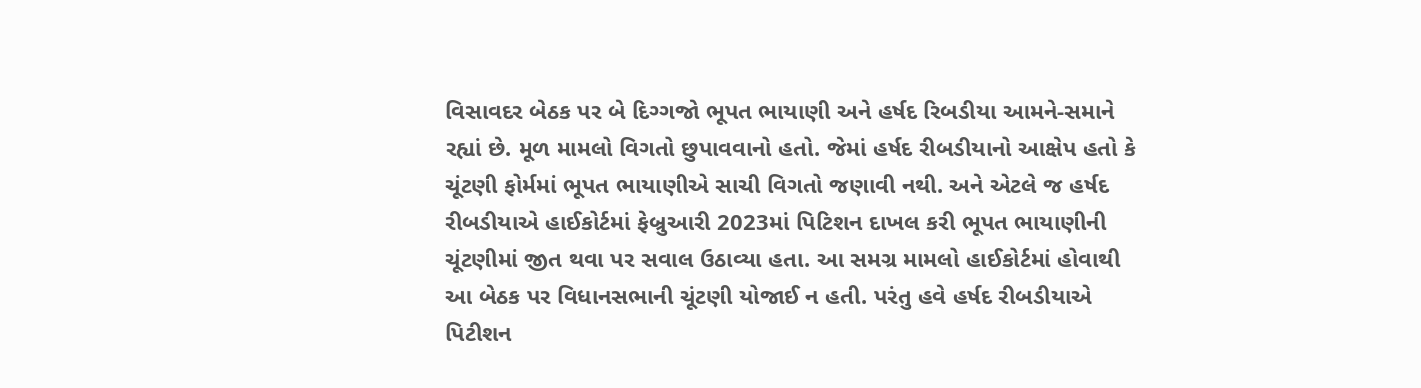વિસાવદર બેઠક પર બે દિગ્ગજો ભૂપત ભાયાણી અને હર્ષદ રિબડીયા આમને-સમાને રહ્યાં છે. મૂળ મામલો વિગતો છુપાવવાનો હતો. જેમાં હર્ષદ રીબડીયાનો આક્ષેપ હતો કે ચૂંટણી ફોર્મમાં ભૂપત ભાયાણીએ સાચી વિગતો જણાવી નથી. અને એટલે જ હર્ષદ રીબડીયાએ હાઈકોર્ટમાં ફેબ્રુઆરી 2023માં પિટિશન દાખલ કરી ભૂપત ભાયાણીની ચૂંટણીમાં જીત થવા પર સવાલ ઉઠાવ્યા હતા. આ સમગ્ર મામલો હાઈકોર્ટમાં હોવાથી આ બેઠક પર વિધાનસભાની ચૂંટણી યોજાઈ ન હતી. પરંતુ હવે હર્ષદ રીબડીયાએ પિટીશન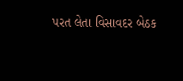પરત લેતા વિસાવદર બેઠક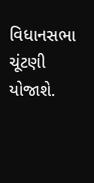વિધાનસભા ચૂંટણી યોજાશે.